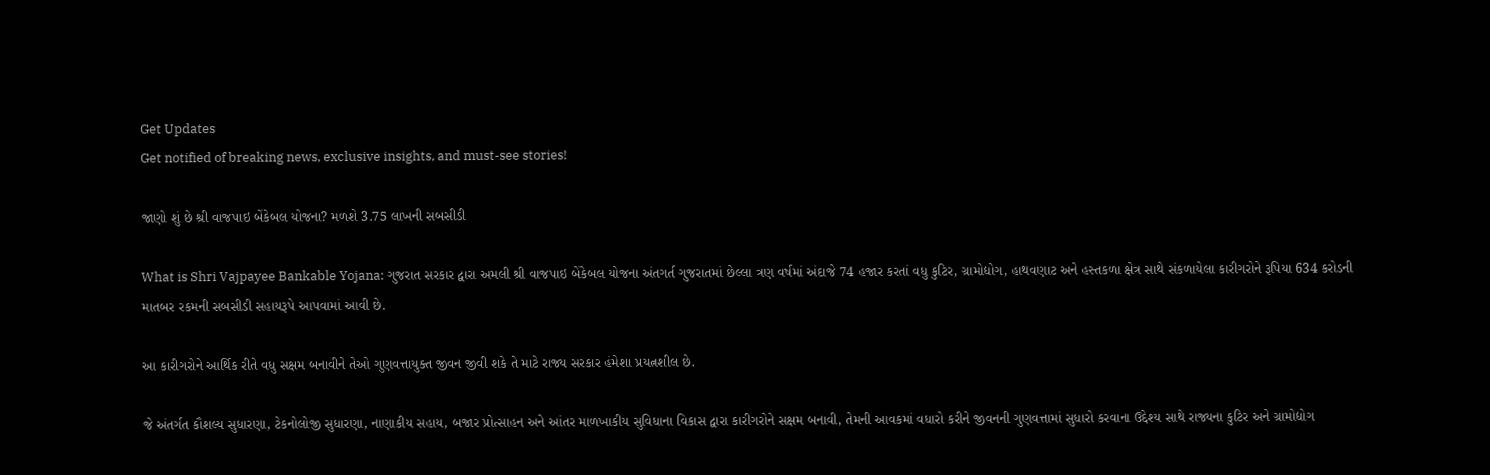Get Updates
Get notified of breaking news, exclusive insights, and must-see stories!

જાણો શું છે શ્રી વાજપાઇ બેંકેબલ યોજના? મળશે 3.75 લાખની સબસીડી

What is Shri Vajpayee Bankable Yojana: ગુજરાત સરકાર દ્વારા અમલી શ્રી વાજપાઇ બેંકેબલ યોજના અંતગર્ત ગુજરાતમાં છેલ્લા ત્રણ વર્ષમાં અંદાજે 74 હજાર કરતાં વધુ કુટિર, ગ્રામોદ્યોગ, હાથવણાટ અને હસ્તકળા ક્ષેત્ર સાથે સંકળાયેલા કારીગરોને રૂપિયા 634 કરોડની માતબર રકમની સબસીડી સહાયરૂપે આપવામાં આવી છે.

આ કારીગરોને આર્થિક રીતે વધુ સક્ષમ બનાવીને તેઓ ગુણવત્તાયુક્ત જીવન જીવી શકે તે માટે રાજ્ય સરકાર હંમેશા પ્રયત્નશીલ છે.

જે અંતર્ગત કૌશલ્ય સુધારણા, ટેકનોલોજી સુધારણા, નાણાકીય સહાય, બજાર પ્રોત્સાહન અને આંતર માળખાકીય સુવિધાના વિકાસ દ્વારા કારીગરોને સક્ષમ બનાવી, તેમની આવકમાં વધારો કરીને જીવનની ગુણવત્તામાં સુધારો કરવાના ઉદ્દેશ્ય સાથે રાજ્યના કુટિર અને ગ્રામોદ્યોગ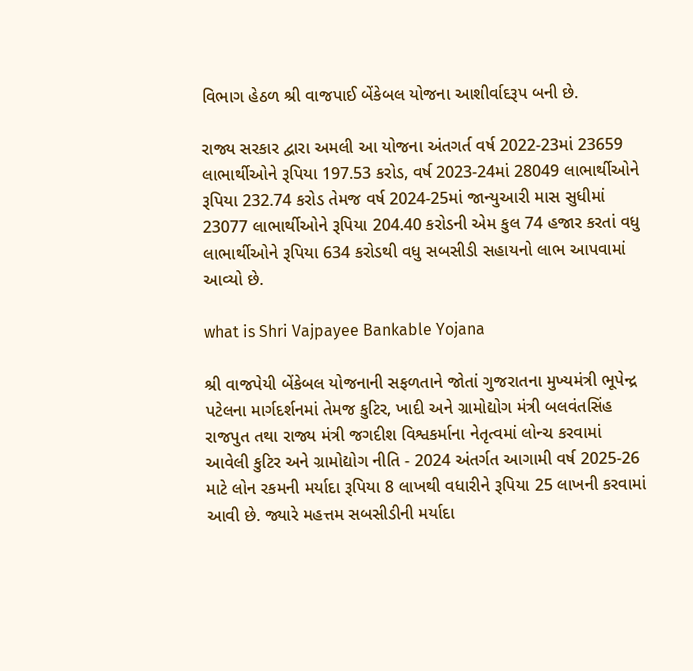વિભાગ હેઠળ શ્રી વાજપાઈ બેંકેબલ યોજના આશીર્વાદરૂપ બની છે.

રાજ્ય સરકાર દ્વારા અમલી આ યોજના અંતગર્ત વર્ષ 2022-23માં 23659 લાભાર્થીઓને રૂપિયા 197.53 કરોડ, વર્ષ 2023-24માં 28049 લાભાર્થીઓને રૂપિયા 232.74 કરોડ તેમજ વર્ષ 2024-25માં જાન્યુઆરી માસ સુધીમાં 23077 લાભાર્થીઓને રૂપિયા 204.40 કરોડની એમ કુલ 74 હજાર કરતાં વધુ લાભાર્થીઓને રૂપિયા 634 કરોડથી વધુ સબસીડી સહાયનો લાભ આપવામાં આવ્યો છે.

what is Shri Vajpayee Bankable Yojana

શ્રી વાજપેયી બેંકેબલ યોજનાની સફળતાને જોતાં ગુજરાતના મુખ્યમંત્રી ભૂપેન્દ્ર પટેલના માર્ગદર્શનમાં તેમજ કુટિર, ખાદી અને ગ્રામોદ્યોગ મંત્રી બલવંતસિંહ રાજપુત તથા રાજ્ય મંત્રી જગદીશ વિશ્વકર્માના નેતૃત્વમાં લોન્ચ કરવામાં આવેલી કુટિર અને ગ્રામોદ્યોગ નીતિ - 2024 અંતર્ગત આગામી વર્ષ 2025-26 માટે લોન રકમની મર્યાદા રૂપિયા 8 લાખથી વધારીને રૂપિયા 25 લાખની કરવામાં આવી છે. જ્યારે મહત્તમ સબસીડીની મર્યાદા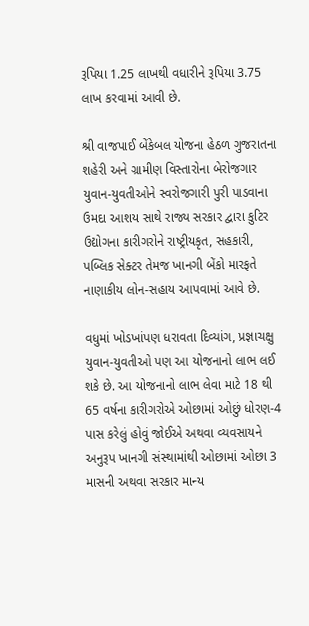રૂપિયા 1.25 લાખથી વધારીને રૂપિયા 3.75 લાખ કરવામાં આવી છે.

શ્રી વાજપાઈ બેંકેબલ યોજના હેઠળ ગુજરાતના શહેરી અને ગ્રામીણ વિસ્તારોના બેરોજગાર યુવાન-યુવતીઓને સ્વરોજગારી પુરી પાડવાના ઉમદા આશય સાથે રાજ્ય સરકાર દ્વારા કુટિર ઉદ્યોગના કારીગરોને રાષ્ટ્રીયકૃત, સહકારી, પબ્લિક સેક્ટર તેમજ ખાનગી બેંકો મારફતે નાણાકીય લોન-સહાય આપવામાં આવે છે.

વધુમાં ખોડખાંપણ ધરાવતા દિવ્યાંગ, પ્રજ્ઞાચક્ષુ યુવાન-યુવતીઓ પણ આ યોજનાનો લાભ લઈ શકે છે. આ યોજનાનો લાભ લેવા માટે 18 થી 65 વર્ષના કારીગરોએ ઓછામાં ઓછું ધોરણ-4 પાસ કરેલું હોવું જોઈએ અથવા વ્યવસાયને અનુરૂપ ખાનગી સંસ્થામાંથી ઓછામાં ઓછા 3 માસની અથવા સરકાર માન્ય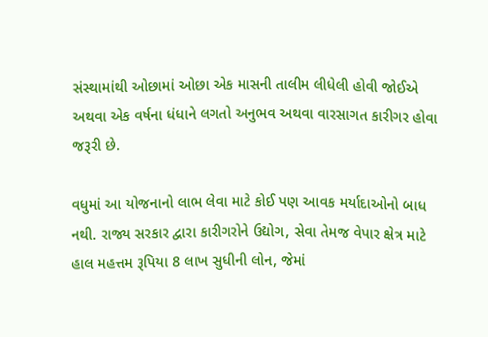સંસ્થામાંથી ઓછામાં ઓછા એક માસની તાલીમ લીધેલી હોવી જોઈએ અથવા એક વર્ષના ધંધાને લગતો અનુભવ અથવા વારસાગત કારીગર હોવા જરૂરી છે.

વધુમાં આ યોજનાનો લાભ લેવા માટે કોઈ પણ આવક મર્યાદાઓનો બાધ નથી. રાજ્ય સરકાર દ્વારા કારીગરોને ઉદ્યોગ, સેવા તેમજ વેપાર ક્ષેત્ર માટે હાલ મહત્તમ રૂપિયા 8 લાખ સુધીની લોન, જેમાં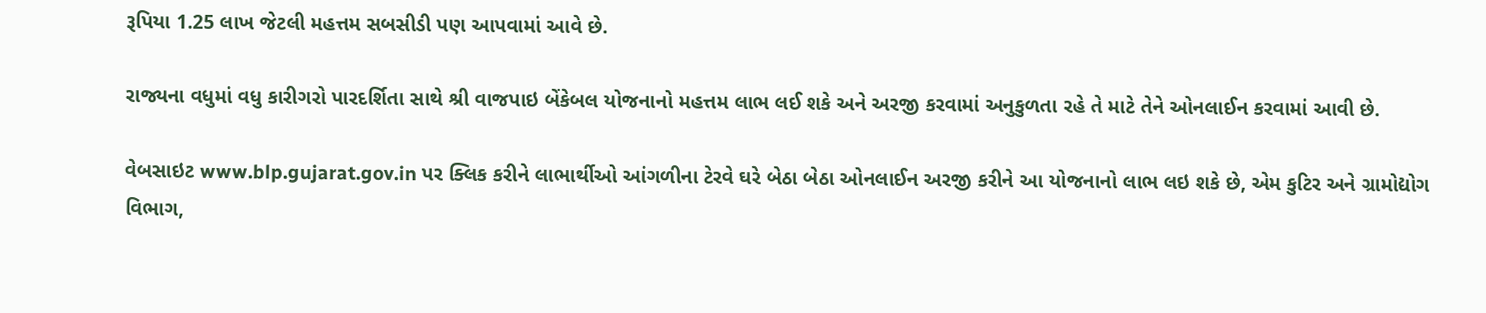રૂપિયા 1.25 લાખ જેટલી મહત્તમ સબસીડી પણ આપવામાં આવે છે.

રાજ્યના વધુમાં વધુ કારીગરો પારદર્શિતા સાથે શ્રી વાજપાઇ બેંકેબલ યોજનાનો મહત્તમ લાભ લઈ શકે અને અરજી કરવામાં અનુકુળતા રહે તે માટે તેને ઓનલાઈન કરવામાં આવી છે.

વેબસાઇટ www.blp.gujarat.gov.in પર ક્લિક કરીને લાભાર્થીઓ આંગળીના ટેરવે ઘરે બેઠા બેઠા ઓનલાઈન અરજી કરીને આ યોજનાનો લાભ લઇ શકે છે, એમ કુટિર અને ગ્રામોદ્યોગ વિભાગ,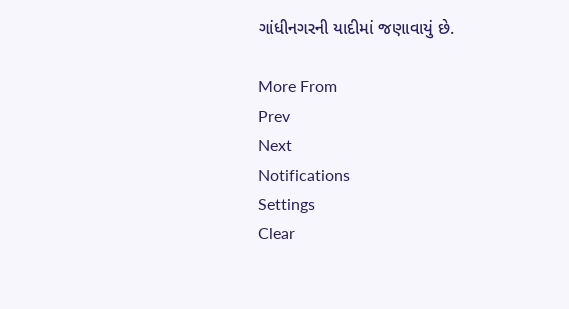ગાંધીનગરની યાદીમાં જણાવાયું છે.

More From
Prev
Next
Notifications
Settings
Clear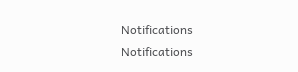Notifications
Notifications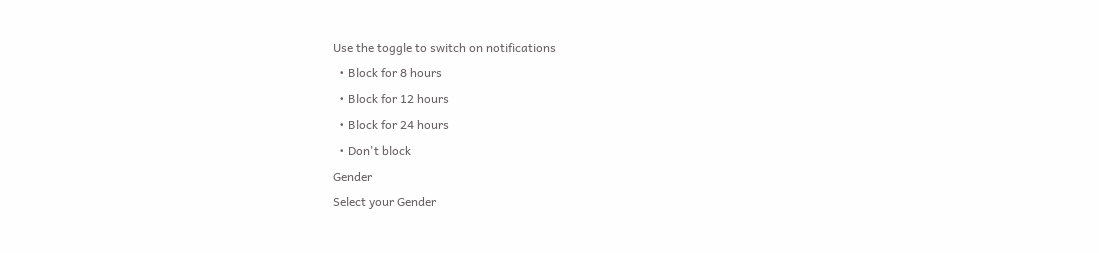Use the toggle to switch on notifications
  • Block for 8 hours
  • Block for 12 hours
  • Block for 24 hours
  • Don't block
Gender
Select your Gender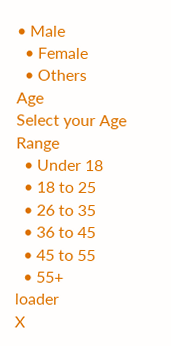• Male
  • Female
  • Others
Age
Select your Age Range
  • Under 18
  • 18 to 25
  • 26 to 35
  • 36 to 45
  • 45 to 55
  • 55+
loader
X